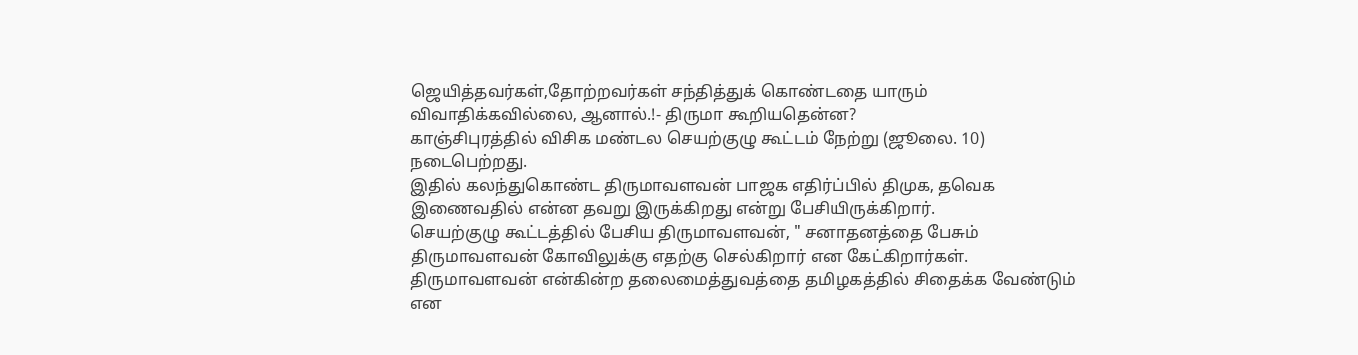ஜெயித்தவர்கள்,தோற்றவர்கள் சந்தித்துக் கொண்டதை யாரும் விவாதிக்கவில்லை, ஆனால்.!- திருமா கூறியதென்ன?
காஞ்சிபுரத்தில் விசிக மண்டல செயற்குழு கூட்டம் நேற்று (ஜூலை. 10) நடைபெற்றது.
இதில் கலந்துகொண்ட திருமாவளவன் பாஜக எதிர்ப்பில் திமுக, தவெக இணைவதில் என்ன தவறு இருக்கிறது என்று பேசியிருக்கிறார்.
செயற்குழு கூட்டத்தில் பேசிய திருமாவளவன், " சனாதனத்தை பேசும் திருமாவளவன் கோவிலுக்கு எதற்கு செல்கிறார் என கேட்கிறார்கள். திருமாவளவன் என்கின்ற தலைமைத்துவத்தை தமிழகத்தில் சிதைக்க வேண்டும் என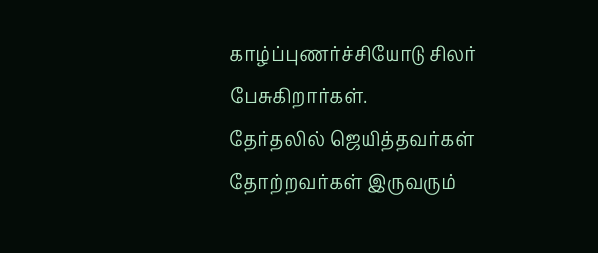காழ்ப்புணர்ச்சியோடு சிலர் பேசுகிறார்கள்.
தேர்தலில் ஜெயித்தவர்கள் தோற்றவர்கள் இருவரும்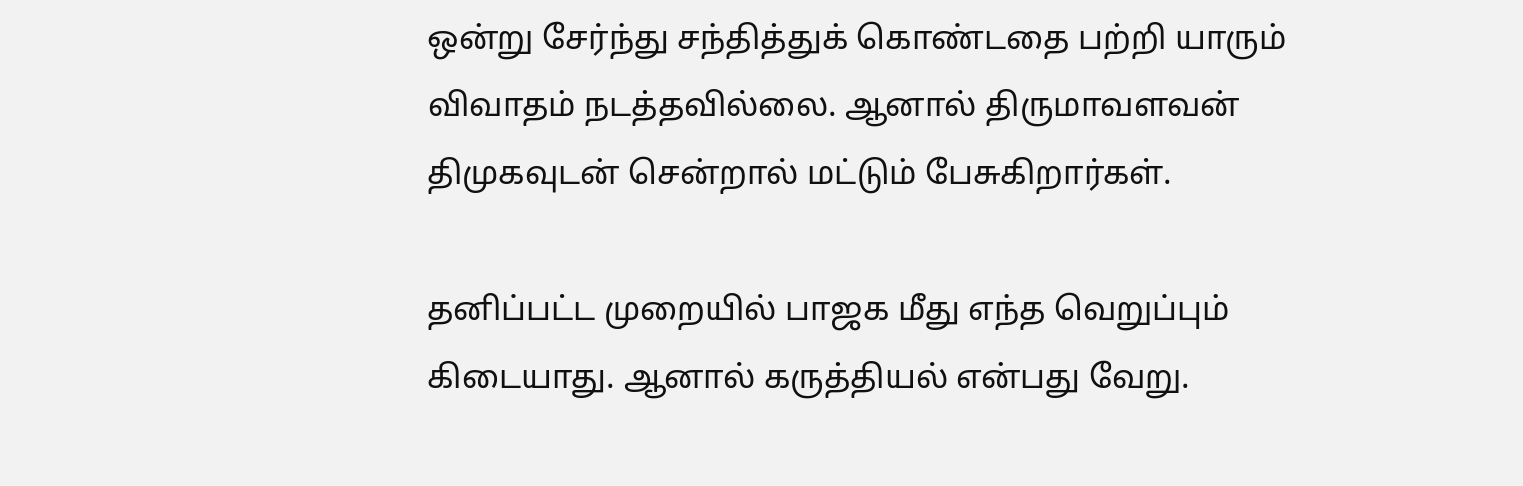ஒன்று சேர்ந்து சந்தித்துக் கொண்டதை பற்றி யாரும் விவாதம் நடத்தவில்லை. ஆனால் திருமாவளவன் திமுகவுடன் சென்றால் மட்டும் பேசுகிறார்கள்.

தனிப்பட்ட முறையில் பாஜக மீது எந்த வெறுப்பும் கிடையாது. ஆனால் கருத்தியல் என்பது வேறு.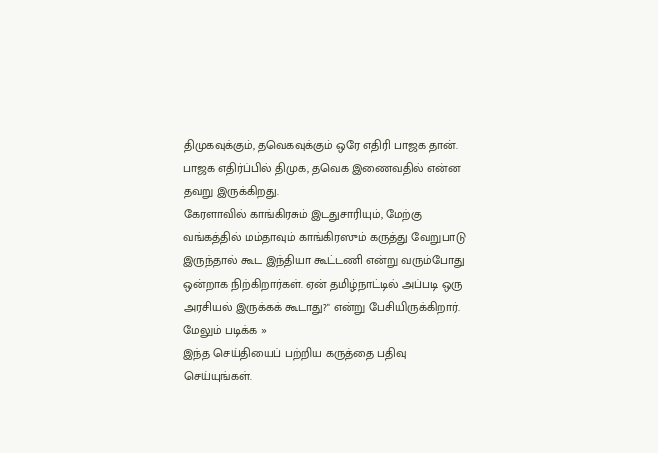திமுகவுக்கும், தவெகவுக்கும் ஒரே எதிரி பாஜக தான். பாஜக எதிர்ப்பில் திமுக, தவெக இணைவதில் என்ன தவறு இருக்கிறது.
கேரளாவில் காங்கிரசும் இடதுசாரியும், மேற்கு வங்கத்தில் மம்தாவும் காங்கிரஸும் கருத்து வேறுபாடு இருந்தால் கூட இந்தியா கூட்டணி என்று வரும்போது ஒன்றாக நிற்கிறார்கள். ஏன் தமிழ்நாட்டில் அப்படி ஒரு அரசியல் இருக்கக் கூடாது?" என்று பேசியிருக்கிறார்.
மேலும் படிக்க »
இந்த செய்தியைப் பற்றிய கருத்தை பதிவு செய்யுங்கள்.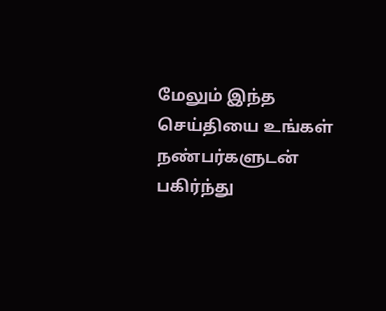மேலும் இந்த செய்தியை உங்கள் நண்பர்களுடன் பகிர்ந்து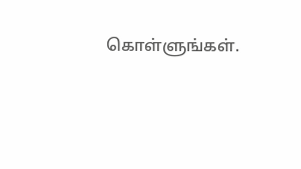கொள்ளுங்கள்.